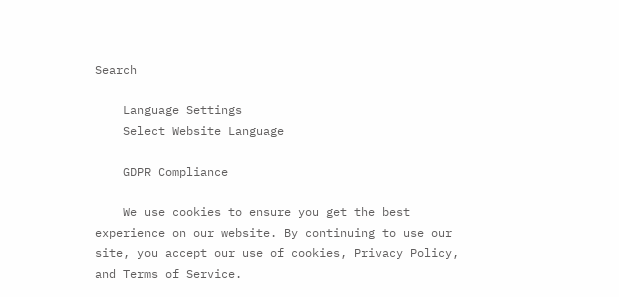Search

    Language Settings
    Select Website Language

    GDPR Compliance

    We use cookies to ensure you get the best experience on our website. By continuing to use our site, you accept our use of cookies, Privacy Policy, and Terms of Service.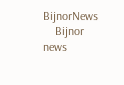BijnorNews
    Bijnor news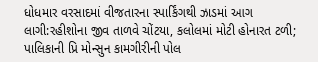ધોધમાર વરસાદમાં વીજતારના સ્પાર્કિંગથી ઝાડમાં આગ લાગી:રહીશોના જીવ તાળવે ચોંટયા, કલોલમાં મોટી હોનારત ટળી; પાલિકાની પ્રિ મોન્સુન કામગીરીની પોલ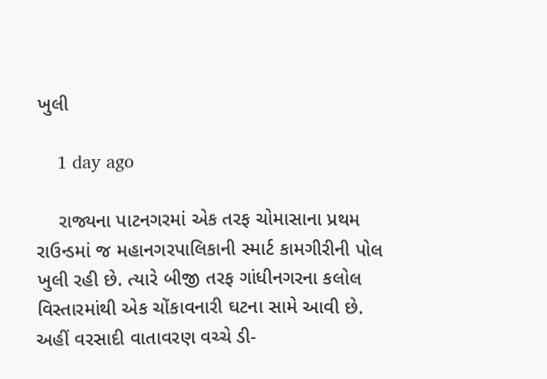ખુલી

    1 day ago

    રાજ્યના પાટનગરમાં એક તરફ ચોમાસાના પ્રથમ રાઉન્ડમાં જ મહાનગરપાલિકાની સ્માર્ટ કામગીરીની પોલ ખુલી રહી છે. ત્યારે બીજી તરફ ગાંધીનગરના કલોલ વિસ્તારમાંથી એક ચોંકાવનારી ઘટના સામે આવી છે. અહીં વરસાદી વાતાવરણ વચ્ચે ડી-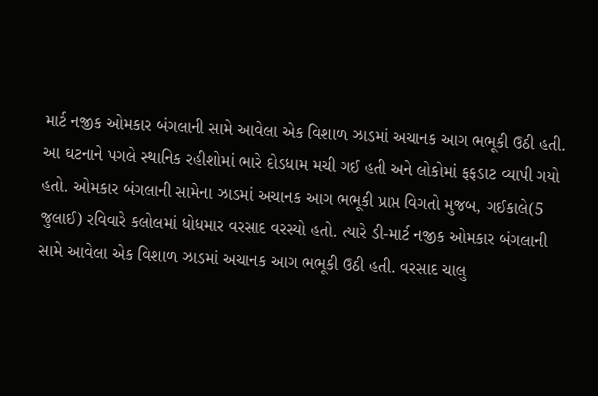માર્ટ નજીક ઓમકાર બંગલાની સામે આવેલા એક વિશાળ ઝાડમાં અચાનક આગ ભભૂકી ઉઠી હતી. આ ઘટનાને પગલે સ્થાનિક રહીશોમાં ભારે દોડધામ મચી ગઈ હતી અને લોકોમાં ફફડાટ વ્યાપી ગયો હતો. ઓમકાર બંગલાની સામેના ઝાડમાં અચાનક આગ ભભૂકી પ્રાપ્ત વિગતો મુજબ, ગઈકાલે(5 જુલાઈ) રવિવારે કલોલમાં ધોધમાર વરસાદ વરસ્યો હતો. ત્યારે ડી-માર્ટ નજીક ઓમકાર બંગલાની સામે આવેલા એક વિશાળ ઝાડમાં અચાનક આગ ભભૂકી ઉઠી હતી. વરસાદ ચાલુ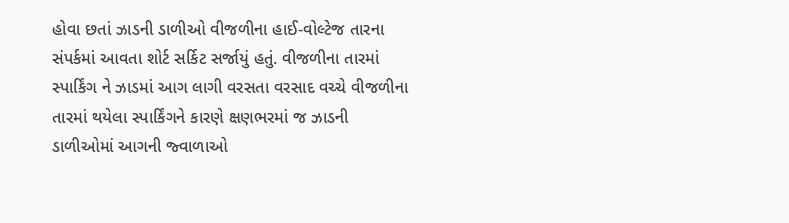હોવા છતાં ઝાડની ડાળીઓ વીજળીના હાઈ-વોલ્ટેજ તારના સંપર્કમાં આવતા શોર્ટ સર્કિટ સર્જાયું હતું. વીજળીના તારમાં સ્પાર્કિંગ ને ઝાડમાં આગ લાગી વરસતા વરસાદ વચ્ચે વીજળીના તારમાં થયેલા સ્પાર્કિંગને કારણે ક્ષણભરમાં જ ઝાડની ડાળીઓમાં આગની જ્વાળાઓ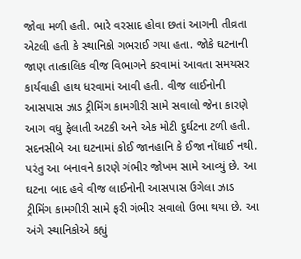જોવા મળી હતી. ભારે વરસાદ હોવા છતાં આગની તીવ્રતા એટલી હતી કે સ્થાનિકો ગભરાઈ ગયા હતા. જોકે ઘટનાની જાણ તાત્કાલિક વીજ વિભાગને કરવામાં આવતા સમયસર કાર્યવાહી હાથ ધરવામાં આવી હતી. વીજ લાઈનોની આસપાસ ઝાડ ટ્રીમિંગ કામગીરી સામે સવાલો જેના કારણે આગ વધુ ફેલાતી અટકી અને એક મોટી દુર્ઘટના ટળી હતી. સદનસીબે આ ઘટનામાં કોઈ જાનહાનિ કે ઈજા નોંધાઈ નથી. પરંતુ આ બનાવને કારણે ગંભીર જોખમ સામે આવ્યું છે. આ ઘટના બાદ હવે વીજ લાઈનોની આસપાસ ઉગેલા ઝાડ ટ્રીમિંગ કામગીરી સામે ફરી ગંભીર સવાલો ઉભા થયા છે. આ અંગે સ્થાનિકોએ કહ્યું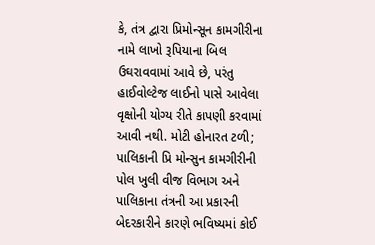કે, તંત્ર દ્વારા પ્રિમોન્સૂન કામગીરીના નામે લાખો રૂપિયાના બિલ ઉઘરાવવામાં આવે છે, પરંતુ હાઈવોલ્ટેજ લાઈનો પાસે આવેલા વૃક્ષોની યોગ્ય રીતે કાપણી કરવામાં આવી નથી. મોટી હોનારત ટળી; પાલિકાની પ્રિ મોન્સુન કામગીરીની પોલ ખુલી વીજ વિભાગ અને પાલિકાના તંત્રની આ પ્રકારની બેદરકારીને કારણે ભવિષ્યમાં કોઈ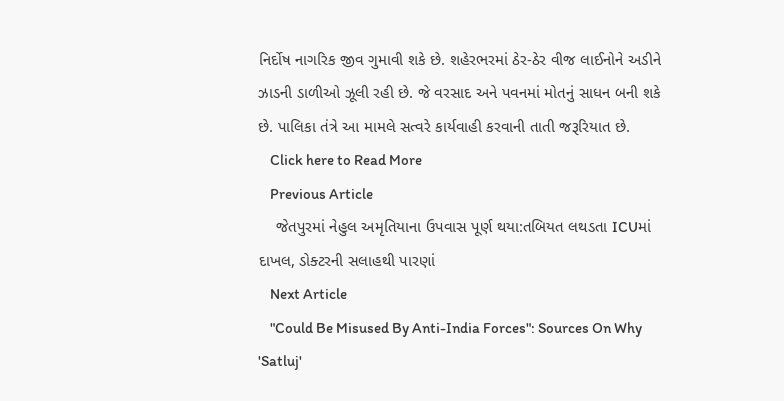નિર્દોષ નાગરિક જીવ ગુમાવી શકે છે. શહેરભરમાં ઠેર-ઠેર વીજ લાઈનોને અડીને ઝાડની ડાળીઓ ઝૂલી રહી છે. જે વરસાદ અને પવનમાં મોતનું સાધન બની શકે છે. પાલિકા તંત્રે આ મામલે સત્વરે કાર્યવાહી કરવાની તાતી જરૂરિયાત છે.
    Click here to Read More
    Previous Article
    જેતપુરમાં નેહુલ અમૃતિયાના ઉપવાસ પૂર્ણ થયા:તબિયત લથડતા ICUમાં દાખલ, ડોક્ટરની સલાહથી પારણાં
    Next Article
    "Could Be Misused By Anti-India Forces": Sources On Why 'Satluj'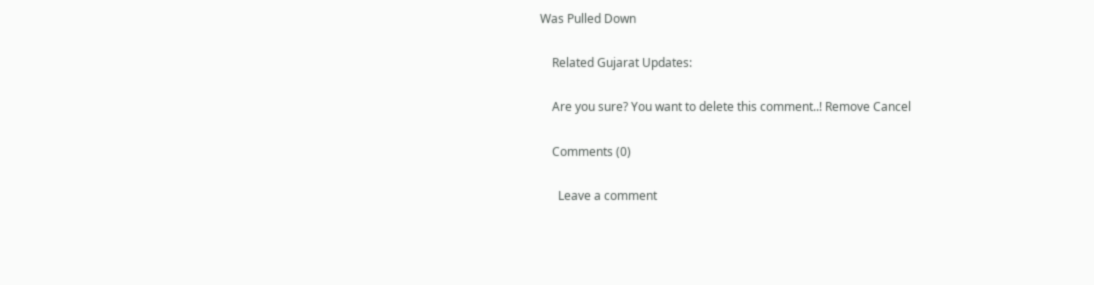Was Pulled Down

    Related Gujarat Updates:

    Are you sure? You want to delete this comment..! Remove Cancel

    Comments (0)

      Leave a comment